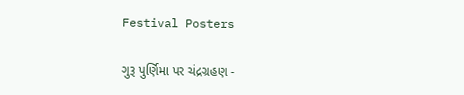Festival Posters

ગુરૂ પુર્ણિમા પર ચંદ્રગ્રહણ -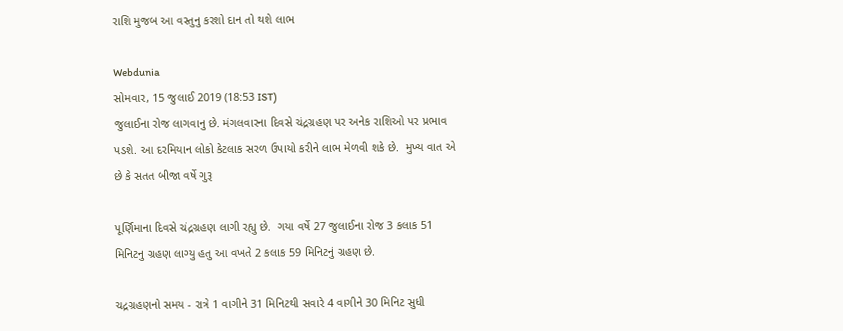રાશિ મુજબ આ વસ્તુનુ કરશો દાન તો થશે લાભ

Webdunia
સોમવાર, 15 જુલાઈ 2019 (18:53 IST)
જુલાઈના રોજ લાગવાનુ છે. મંગલવારના દિવસે ચંદ્રગ્રહણ પર અનેક રાશિઓ પર પ્રભાવ પડશે. આ દરમિયાન લોકો કેટલાક સરળ ઉપાયો કરીને લાભ મેળવી શકે છે.  મુખ્ય વાત એ છે કે સતત બીજા વર્ષે ગુરૂ

પૂર્ણિમાના દિવસે ચંદ્રગ્રહણ લાગી રહ્યુ છે.  ગયા વર્ષે 27 જુલાઈના રોજ 3 કલાક 51 મિનિટનુ ગ્રહણ લાગ્યુ હતુ આ વખતે 2 કલાક 59 મિનિટનું ગ્રહણ છે.

ચદ્રગ્રહણનો સમય - રાત્રે 1 વાગીને 31 મિનિટથી સવારે 4 વાગીને 30 મિનિટ સુધી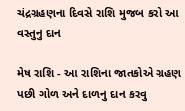ચંદ્રગ્રહણના દિવસે રાશિ મુજબ કરો આ વસ્તુનુ દાન

મેષ રાશિ - આ રાશિના જાતકોએ ગ્રહણ પછી ગોળ અને દાળનુ દાન કરવુ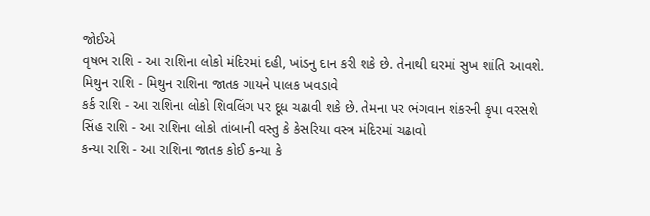જોઈએ
વૃષભ રાશિ - આ રાશિના લોકો મંદિરમાં દહી, ખાંડનુ દાન કરી શકે છે. તેનાથી ઘરમાં સુખ શાંતિ આવશે.
મિથુન રાશિ - મિથુન રાશિના જાતક ગાયને પાલક ખવડાવે
કર્ક રાશિ - આ રાશિના લોકો શિવલિંગ પર દૂધ ચઢાવી શકે છે. તેમના પર ભંગવાન શંકરની કૃપા વરસશે
સિંહ રાશિ - આ રાશિના લોકો તાંબાની વસ્તુ કે કેસરિયા વસ્ત્ર મંદિરમાં ચઢાવો
કન્યા રાશિ - આ રાશિના જાતક કોઈ કન્યા કે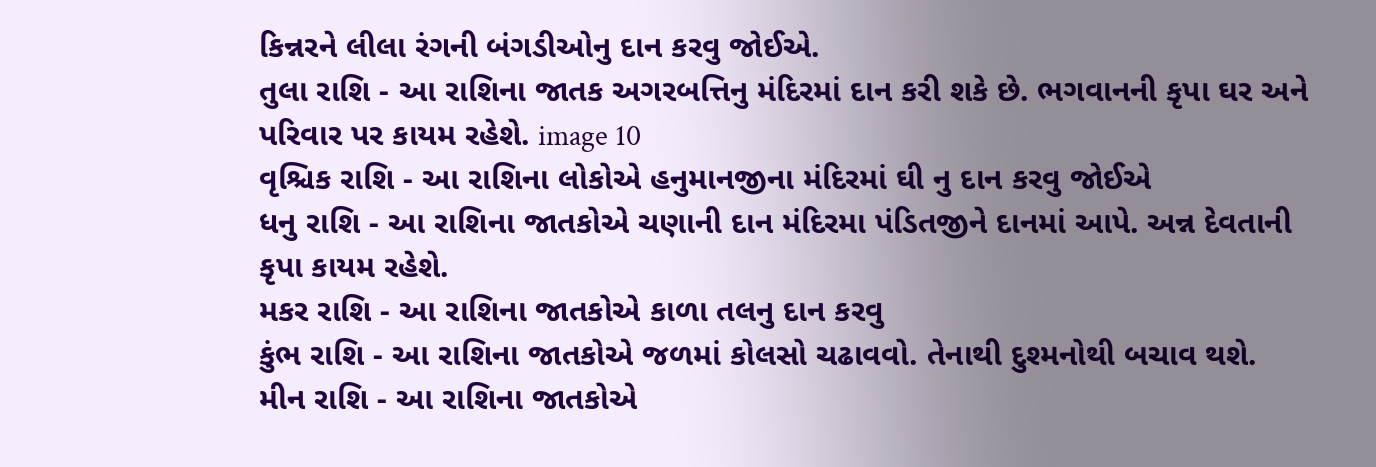કિન્નરને લીલા રંગની બંગડીઓનુ દાન કરવુ જોઈએ.
તુલા રાશિ - આ રાશિના જાતક અગરબત્તિનુ મંદિરમાં દાન કરી શકે છે. ભગવાનની કૃપા ઘર અને પરિવાર પર કાયમ રહેશે. image 10
વૃશ્ચિક રાશિ - આ રાશિના લોકોએ હનુમાનજીના મંદિરમાં ઘી નુ દાન કરવુ જોઈએ
ધનુ રાશિ - આ રાશિના જાતકોએ ચણાની દાન મંદિરમા પંડિતજીને દાનમાં આપે. અન્ન દેવતાની કૃપા કાયમ રહેશે.
મકર રાશિ - આ રાશિના જાતકોએ કાળા તલનુ દાન કરવુ
કુંભ રાશિ - આ રાશિના જાતકોએ જળમાં કોલસો ચઢાવવો. તેનાથી દુશ્મનોથી બચાવ થશે.
મીન રાશિ - આ રાશિના જાતકોએ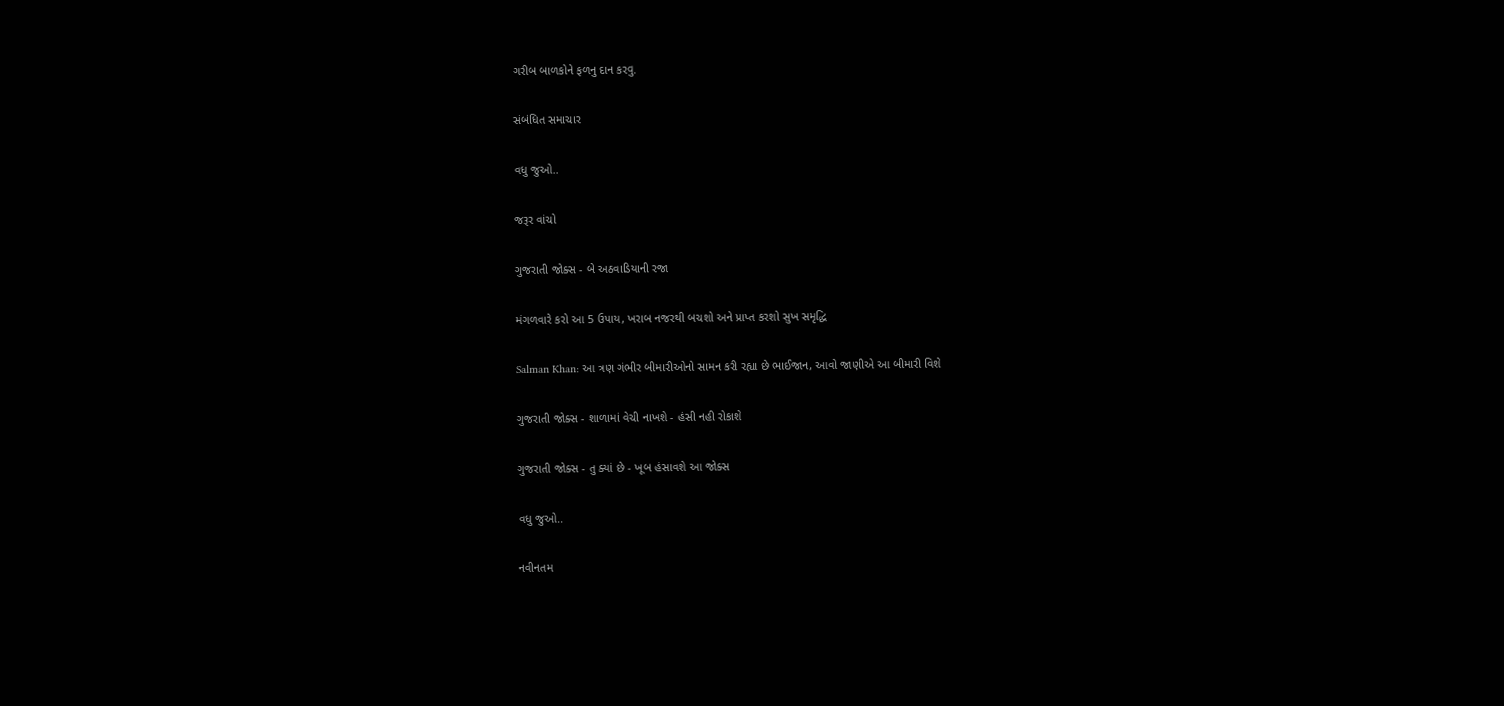ગરીબ બાળકોને ફળનુ દાન કરવુ.

સંબંધિત સમાચાર

વધુ જુઓ..

જરૂર વાંચો

ગુજરાતી જોક્સ - બે અઠવાડિયાની રજા

મંગળવારે કરો આ 5 ઉપાય, ખરાબ નજરથી બચશો અને પ્રાપ્ત કરશો સુખ સમૃદ્ધિ

Salman Khan: આ ત્રણ ગંભીર બીમારીઓનો સામન કરી રહ્યા છે ભાઈજાન, આવો જાણીએ આ બીમારી વિશે

ગુજરાતી જોક્સ - શાળામાં વેચી નાખશે - હંસી નહી રોકાશે

ગુજરાતી જોક્સ - તુ ક્યાં છે - ખૂબ હંસાવશે આ જોક્સ

વધુ જુઓ..

નવીનતમ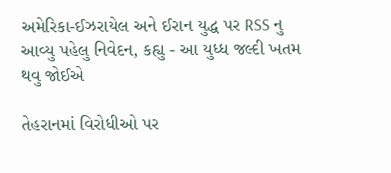અમેરિકા-ઈઝરાયેલ અને ઈરાન યુદ્ધ પર RSS નુ આવ્યુ પહેલુ નિવેદન, કહ્યુ - આ યુધ્ધ જલ્દી ખતમ થવુ જોઈએ

તેહરાનમાં વિરોધીઓ પર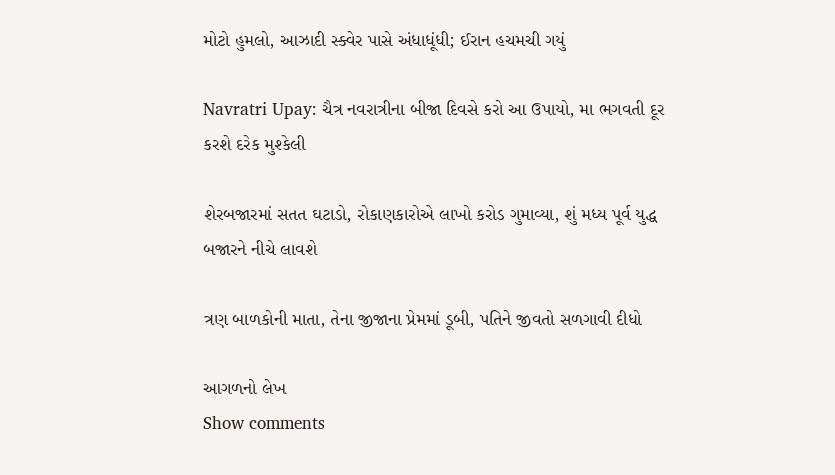મોટો હુમલો, આઝાદી સ્ક્વેર પાસે અંધાધૂંધી; ઈરાન હચમચી ગયું

Navratri Upay: ચૈત્ર નવરાત્રીના બીજા દિવસે કરો આ ઉપાયો, મા ભગવતી દૂર કરશે દરેક મુશ્કેલી

શેરબજારમાં સતત ઘટાડો, રોકાણકારોએ લાખો કરોડ ગુમાવ્યા, શું મધ્ય પૂર્વ યુદ્ધ બજારને નીચે લાવશે

ત્રણ બાળકોની માતા, તેના જીજાના પ્રેમમાં ડૂબી, પતિને જીવતો સળગાવી દીધો

આગળનો લેખ
Show comments